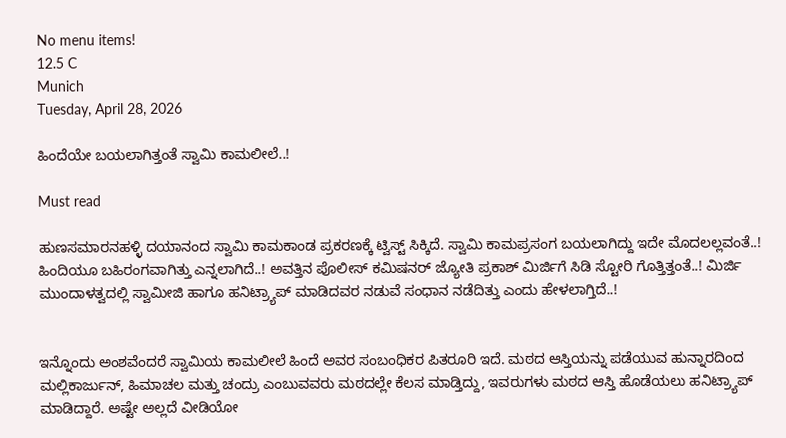No menu items!
12.5 C
Munich
Tuesday, April 28, 2026

ಹಿಂದೆಯೇ ಬಯಲಾಗಿತ್ತಂತೆ ಸ್ವಾಮಿ ಕಾಮಲೀಲೆ..!

Must read

ಹುಣಸಮಾರನಹಳ್ಳಿ ದಯಾನಂದ ಸ್ವಾಮಿ ಕಾಮಕಾಂಡ ಪ್ರಕರಣಕ್ಕೆ ಟ್ವಿಸ್ಟ್ ಸಿಕ್ಕಿದೆ. ಸ್ವಾಮಿ ಕಾಮಪ್ರಸಂಗ ಬಯಲಾಗಿದ್ದು ಇದೇ ಮೊದಲಲ್ಲವಂತೆ..! ಹಿಂದಿಯೂ ಬಹಿರಂಗವಾಗಿತ್ತು ಎನ್ನಲಾಗಿದೆ..! ಅವತ್ತಿನ ಪೊಲೀಸ್ ಕಮಿಷನರ್ ಜ್ಯೋತಿ ಪ್ರಕಾಶ್ ಮಿರ್ಜಿಗೆ ಸಿಡಿ ಸ್ಟೋರಿ ಗೊತ್ತಿತ್ತಂತೆ..! ಮಿರ್ಜಿ ಮುಂದಾಳತ್ವದಲ್ಲಿ ಸ್ವಾಮೀಜಿ ಹಾಗೂ ಹನಿಟ್ರ್ಯಾಪ್ ಮಾಡಿದವರ ನಡುವೆ ಸಂಧಾನ ನಡೆದಿತ್ತು ಎಂದು ಹೇಳಲಾಗ್ತಿದೆ..!


ಇನ್ನೊಂದು ಅಂಶವೆಂದರೆ ಸ್ವಾಮಿಯ ಕಾಮಲೀಲೆ ಹಿಂದೆ ಅವರ ಸಂಬಂಧಿಕರ ಪಿತರೂರಿ ಇದೆ. ಮಠದ ಆಸ್ತಿಯನ್ನು ಪಡೆಯುವ ಹುನ್ನಾರದಿಂದ ಮಲ್ಲಿಕಾರ್ಜುನ್, ಹಿಮಾಚಲ ಮತ್ತು ಚಂದ್ರು ಎಂಬುವವರು ಮಠದಲ್ಲೇ ಕೆಲಸ ಮಾಡ್ತಿದ್ದು, ಇವರುಗಳು ಮಠದ ಆಸ್ತಿ ಹೊಡೆಯಲು ಹನಿಟ್ರ್ಯಾಪ್ ಮಾಡಿದ್ದಾರೆ. ಅಷ್ಟೇ ಅಲ್ಲದೆ ವೀಡಿಯೋ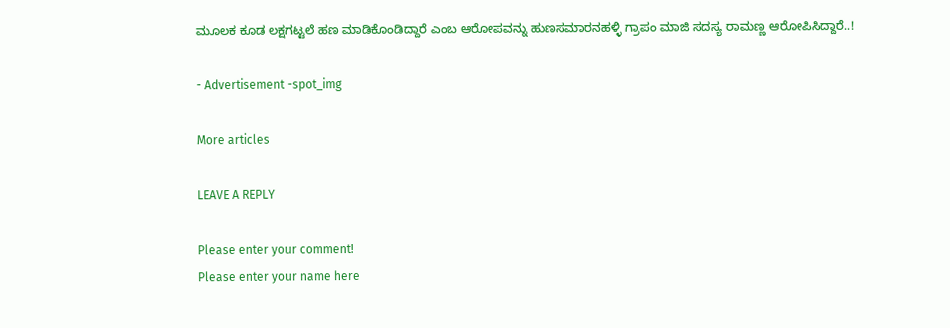ಮೂಲಕ ಕೂಡ ಲಕ್ಷಗಟ್ಟಲೆ ಹಣ ಮಾಡಿಕೊಂಡಿದ್ದಾರೆ ಎಂಬ ಆರೋಪವನ್ನು ಹುಣಸಮಾರನಹಳ್ಳಿ ಗ್ರಾಪಂ ಮಾಜಿ ಸದಸ್ಯ ರಾಮಣ್ಣ ಆರೋಪಿಸಿದ್ದಾರೆ..!

- Advertisement -spot_img

More articles

LEAVE A REPLY

Please enter your comment!
Please enter your name here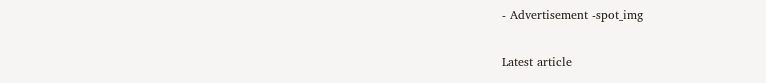- Advertisement -spot_img

Latest article